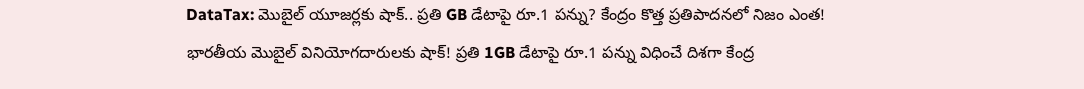DataTax: మొబైల్ యూజర్లకు షాక్.. ప్రతి GB డేటాపై రూ.1 పన్ను? కేంద్రం కొత్త ప్రతిపాదనలో నిజం ఎంత!
భారతీయ మొబైల్ వినియోగదారులకు షాక్! ప్రతి 1GB డేటాపై రూ.1 పన్ను విధించే దిశగా కేంద్ర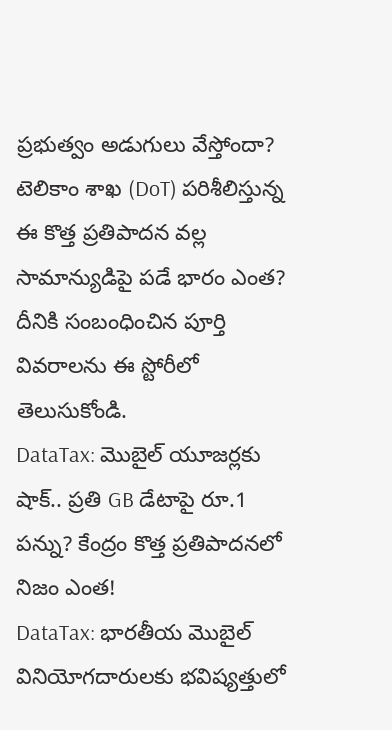ప్రభుత్వం అడుగులు వేస్తోందా? టెలికాం శాఖ (DoT) పరిశీలిస్తున్న ఈ కొత్త ప్రతిపాదన వల్ల సామాన్యుడిపై పడే భారం ఎంత? దీనికి సంబంధించిన పూర్తి వివరాలను ఈ స్టోరీలో తెలుసుకోండి.
DataTax: మొబైల్ యూజర్లకు షాక్.. ప్రతి GB డేటాపై రూ.1 పన్ను? కేంద్రం కొత్త ప్రతిపాదనలో నిజం ఎంత!
DataTax: భారతీయ మొబైల్ వినియోగదారులకు భవిష్యత్తులో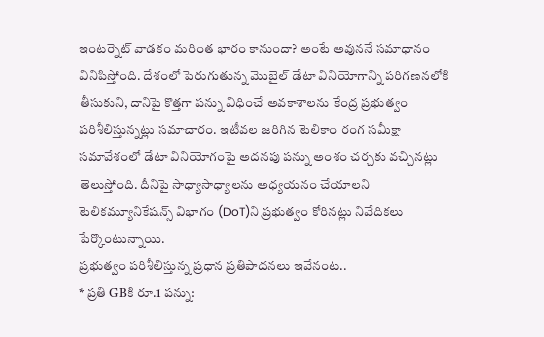ఇంటర్నెట్ వాడకం మరింత భారం కానుందా? అంటే అవుననే సమాధానం వినిపిస్తోంది. దేశంలో పెరుగుతున్న మొబైల్ డేటా వినియోగాన్ని పరిగణనలోకి తీసుకుని, దానిపై కొత్తగా పన్ను విధించే అవకాశాలను కేంద్ర ప్రభుత్వం పరిశీలిస్తున్నట్లు సమాచారం. ఇటీవల జరిగిన టెలికాం రంగ సమీక్షా సమావేశంలో డేటా వినియోగంపై అదనపు పన్ను అంశం చర్చకు వచ్చినట్లు తెలుస్తోంది. దీనిపై సాధ్యాసాధ్యాలను అధ్యయనం చేయాలని టెలికమ్యూనికేషన్స్ విభాగం (DoT)ని ప్రభుత్వం కోరినట్లు నివేదికలు పేర్కొంటున్నాయి.
ప్రభుత్వం పరిశీలిస్తున్న ప్రధాన ప్రతిపాదనలు ఇవేనంట..
* ప్రతి GBకి రూ.1 పన్ను: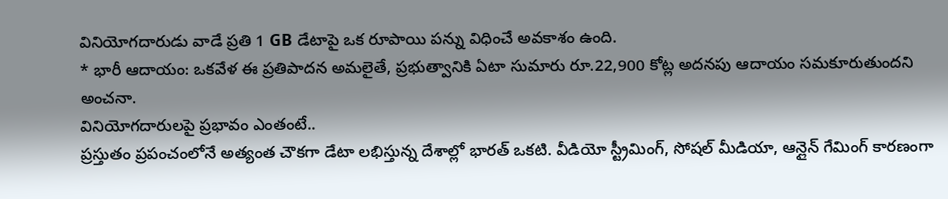వినియోగదారుడు వాడే ప్రతి 1 GB డేటాపై ఒక రూపాయి పన్ను విధించే అవకాశం ఉంది.
* భారీ ఆదాయం: ఒకవేళ ఈ ప్రతిపాదన అమలైతే, ప్రభుత్వానికి ఏటా సుమారు రూ.22,900 కోట్ల అదనపు ఆదాయం సమకూరుతుందని అంచనా.
వినియోగదారులపై ప్రభావం ఎంతంటే..
ప్రస్తుతం ప్రపంచంలోనే అత్యంత చౌకగా డేటా లభిస్తున్న దేశాల్లో భారత్ ఒకటి. వీడియో స్ట్రీమింగ్, సోషల్ మీడియా, ఆన్లైన్ గేమింగ్ కారణంగా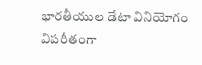భారతీయుల డేటా వినియోగం విపరీతంగా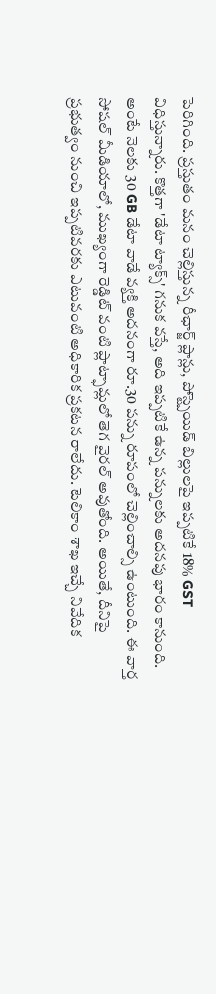పెరిగింది. ప్రస్తుతం మనం చెల్లిస్తున్న రీఛార్జ్ ప్లాన్లు, పోస్ట్పెయిడ్ బిల్లులపై ఇప్పటికే 18% GST విధిస్తున్నారు. కొత్తగా 'డేటా ట్యాక్స్' గనుక వస్తే, అది ఇప్పటికే ఉన్న పన్నులకు అదనపు భారం కానుంది. అంటే నెలకు 30 GB డేటా వాడే వ్యక్తి అదనంగా రూ.30 పన్ను రూపంలో చెల్లించాల్సి ఉంటుంది. ఈ వార్త సోషల్ మీడియాలో, ముఖ్యంగా రెడ్డిట్ వంటి ప్లాట్ఫామ్లలో తెగ వైరల్ అవుతోంది. అయితే, దీనిపై ప్రభుత్వం నుంచి ఇప్పటివరకు ఎటువంటి అధికారిక ప్రకటన రాలేదు. టెలికాం శాఖ ఇచ్చే నివేదిక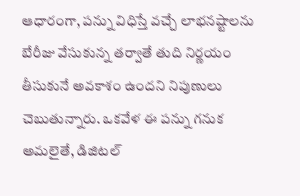ఆధారంగా, పన్ను విధిస్తే వచ్చే లాభనష్టాలను బేరీజు వేసుకున్న తర్వాతే తుది నిర్ణయం తీసుకునే అవకాశం ఉందని నిపుణులు చెబుతున్నారు. ఒకవేళ ఈ పన్ను గనుక అమలైతే, డిజిటల్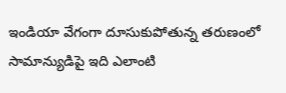ఇండియా వేగంగా దూసుకుపోతున్న తరుణంలో సామాన్యుడిపై ఇది ఎలాంటి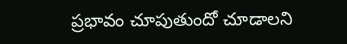ప్రభావం చూపుతుందో చూడాలని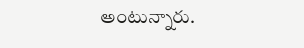అంటున్నారు.